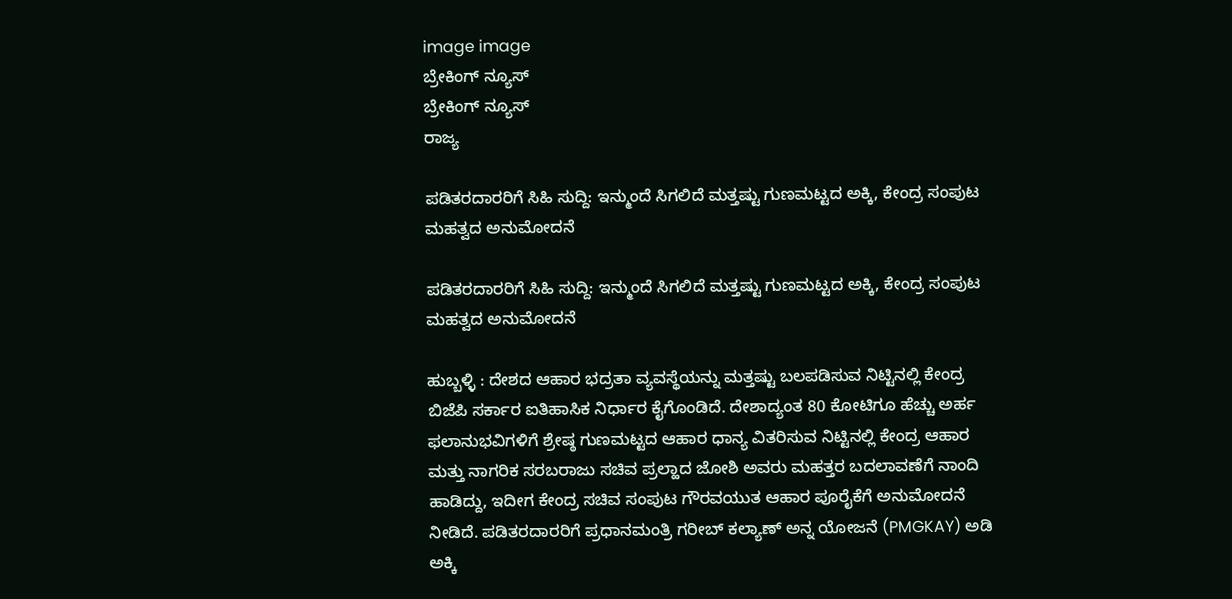image image
ಬ್ರೇಕಿಂಗ್ ನ್ಯೂಸ್
ಬ್ರೇಕಿಂಗ್ ನ್ಯೂಸ್
ರಾಜ್ಯ

ಪಡಿತರದಾರರಿಗೆ ಸಿಹಿ ಸುದ್ದಿ: ಇನ್ಮುಂದೆ ಸಿಗಲಿದೆ ಮತ್ತಷ್ಟು ಗುಣಮಟ್ಟದ ಅಕ್ಕಿ, ಕೇಂದ್ರ ಸಂಪುಟ ಮಹತ್ವದ ಅನುಮೋದನೆ

ಪಡಿತರದಾರರಿಗೆ ಸಿಹಿ ಸುದ್ದಿ: ಇನ್ಮುಂದೆ ಸಿಗಲಿದೆ ಮತ್ತಷ್ಟು ಗುಣಮಟ್ಟದ ಅಕ್ಕಿ, ಕೇಂದ್ರ ಸಂಪುಟ ಮಹತ್ವದ ಅನುಮೋದನೆ

ಹುಬ್ಬಳ್ಳಿ : ದೇಶದ ಆಹಾರ ಭದ್ರತಾ ವ್ಯವಸ್ಥೆಯನ್ನು ಮತ್ತಷ್ಟು ಬಲಪಡಿಸುವ ನಿಟ್ಟಿನಲ್ಲಿ ಕೇಂದ್ರ ಬಿಜೆಪಿ ಸರ್ಕಾರ ಐತಿಹಾಸಿಕ ನಿರ್ಧಾರ ಕೈಗೊಂಡಿದೆ. ದೇಶಾದ್ಯಂತ 80 ಕೋಟಿಗೂ ಹೆಚ್ಚು ಅರ್ಹ ಫಲಾನುಭವಿಗಳಿಗೆ ಶ್ರೇಷ್ಠ ಗುಣಮಟ್ಟದ ಆಹಾರ ಧಾನ್ಯ ವಿತರಿಸುವ ನಿಟ್ಟಿನಲ್ಲಿ ಕೇಂದ್ರ ಆಹಾರ ಮತ್ತು ನಾಗರಿಕ ಸರಬರಾಜು ಸಚಿವ ಪ್ರಲ್ಹಾದ ಜೋಶಿ ಅವರು ಮಹತ್ತರ ಬದಲಾವಣೆಗೆ ನಾಂದಿ ಹಾಡಿದ್ದು, ಇದೀಗ ಕೇಂದ್ರ ಸಚಿವ ಸಂಪುಟ ಗೌರವಯುತ ಆಹಾರ ಪೂರೈಕೆಗೆ ಅನುಮೋದನೆ ನೀಡಿದೆ. ಪಡಿತರದಾರರಿಗೆ ಪ್ರಧಾನಮಂತ್ರಿ ಗರೀಬ್ ಕಲ್ಯಾಣ್ ಅನ್ನ ಯೋಜನೆ (PMGKAY) ಅಡಿ ಅಕ್ಕಿ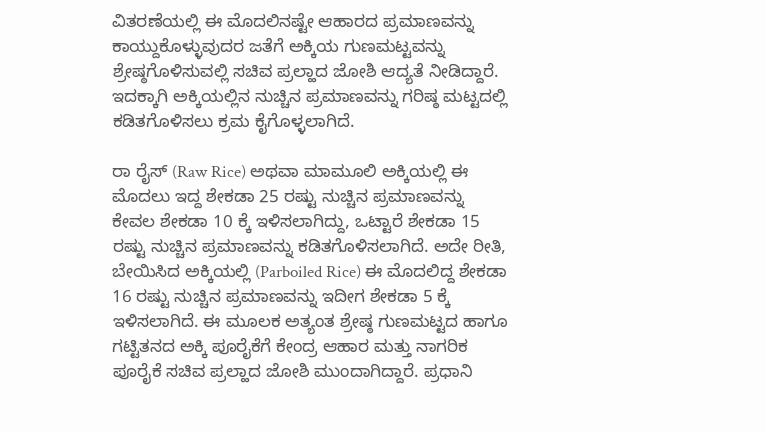ವಿತರಣೆಯಲ್ಲಿ ಈ ಮೊದಲಿನಷ್ಟೇ ಆಹಾರದ ಪ್ರಮಾಣವನ್ನು ಕಾಯ್ದುಕೊಳ್ಳುವುದರ ಜತೆಗೆ ಅಕ್ಕಿಯ ಗುಣಮಟ್ಟವನ್ನು ಶ್ರೇಷ್ಠಗೊಳಿಸುವಲ್ಲಿ ಸಚಿವ ಪ್ರಲ್ಹಾದ ಜೋಶಿ ಆದ್ಯತೆ ನೀಡಿದ್ದಾರೆ. ಇದಕ್ಕಾಗಿ ಅಕ್ಕಿಯಲ್ಲಿನ ನುಚ್ಚಿನ ಪ್ರಮಾಣವನ್ನು ಗರಿಷ್ಠ ಮಟ್ಟದಲ್ಲಿ ಕಡಿತಗೊಳಿಸಲು ಕ್ರಮ ಕೈಗೊಳ್ಳಲಾಗಿದೆ.

ರಾ ರೈಸ್ (Raw Rice) ಅಥವಾ ಮಾಮೂಲಿ ಅಕ್ಕಿಯಲ್ಲಿ ಈ ಮೊದಲು ಇದ್ದ ಶೇಕಡಾ 25 ರಷ್ಟು ನುಚ್ಚಿನ ಪ್ರಮಾಣವನ್ನು ಕೇವಲ ಶೇಕಡಾ 10 ಕ್ಕೆ ಇಳಿಸಲಾಗಿದ್ದು, ಒಟ್ಟಾರೆ ಶೇಕಡಾ 15 ರಷ್ಟು ನುಚ್ಚಿನ ಪ್ರಮಾಣವನ್ನು ಕಡಿತಗೊಳಿಸಲಾಗಿದೆ. ಅದೇ ರೀತಿ, ಬೇಯಿಸಿದ ಅಕ್ಕಿಯಲ್ಲಿ (Parboiled Rice) ಈ ಮೊದಲಿದ್ದ ಶೇಕಡಾ 16 ರಷ್ಟು ನುಚ್ಚಿನ ಪ್ರಮಾಣವನ್ನು ಇದೀಗ ಶೇಕಡಾ 5 ಕ್ಕೆ ಇಳಿಸಲಾಗಿದೆ. ಈ ಮೂಲಕ ಅತ್ಯಂತ ಶ್ರೇಷ್ಠ ಗುಣಮಟ್ಟದ ಹಾಗೂ ಗಟ್ಟಿತನದ ಅಕ್ಕಿ ಪೂರೈಕೆಗೆ ಕೇಂದ್ರ ಆಹಾರ ಮತ್ತು ನಾಗರಿಕ ಪೂರೈಕೆ ಸಚಿವ ಪ್ರಲ್ಹಾದ ಜೋಶಿ ಮುಂದಾಗಿದ್ದಾರೆ. ಪ್ರಧಾನಿ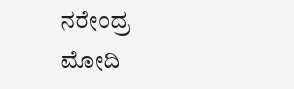ನರೇಂದ್ರ ಮೋದಿ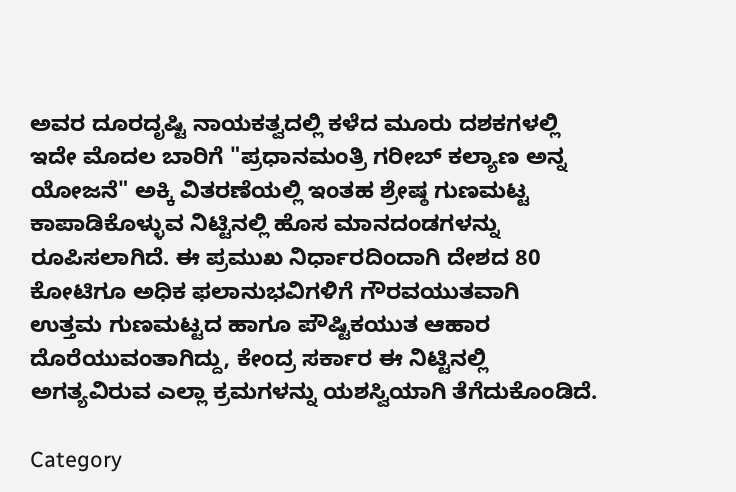ಅವರ ದೂರದೃಷ್ಟಿ ನಾಯಕತ್ವದಲ್ಲಿ ಕಳೆದ ಮೂರು ದಶಕಗಳಲ್ಲಿ ಇದೇ ಮೊದಲ ಬಾರಿಗೆ "ಪ್ರಧಾನಮಂತ್ರಿ ಗರೀಬ್ ಕಲ್ಯಾಣ ಅನ್ನ ಯೋಜನೆ" ಅಕ್ಕಿ ವಿತರಣೆಯಲ್ಲಿ ಇಂತಹ ಶ್ರೇಷ್ಠ ಗುಣಮಟ್ಟ ಕಾಪಾಡಿಕೊಳ್ಳುವ ನಿಟ್ಟಿನಲ್ಲಿ ಹೊಸ ಮಾನದಂಡಗಳನ್ನು ರೂಪಿಸಲಾಗಿದೆ. ಈ ಪ್ರಮುಖ ನಿರ್ಧಾರದಿಂದಾಗಿ ದೇಶದ 80 ಕೋಟಿಗೂ ಅಧಿಕ ಫಲಾನುಭವಿಗಳಿಗೆ ಗೌರವಯುತವಾಗಿ ಉತ್ತಮ ಗುಣಮಟ್ಟದ ಹಾಗೂ ಪೌಷ್ಟಿಕಯುತ ಆಹಾರ ದೊರೆಯುವಂತಾಗಿದ್ದು, ಕೇಂದ್ರ ಸರ್ಕಾರ ಈ ನಿಟ್ಟಿನಲ್ಲಿ ಅಗತ್ಯವಿರುವ ಎಲ್ಲಾ ಕ್ರಮಗಳನ್ನು ಯಶಸ್ವಿಯಾಗಿ ತೆಗೆದುಕೊಂಡಿದೆ.

Category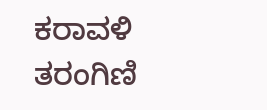ಕರಾವಳಿ ತರಂಗಿಣಿ